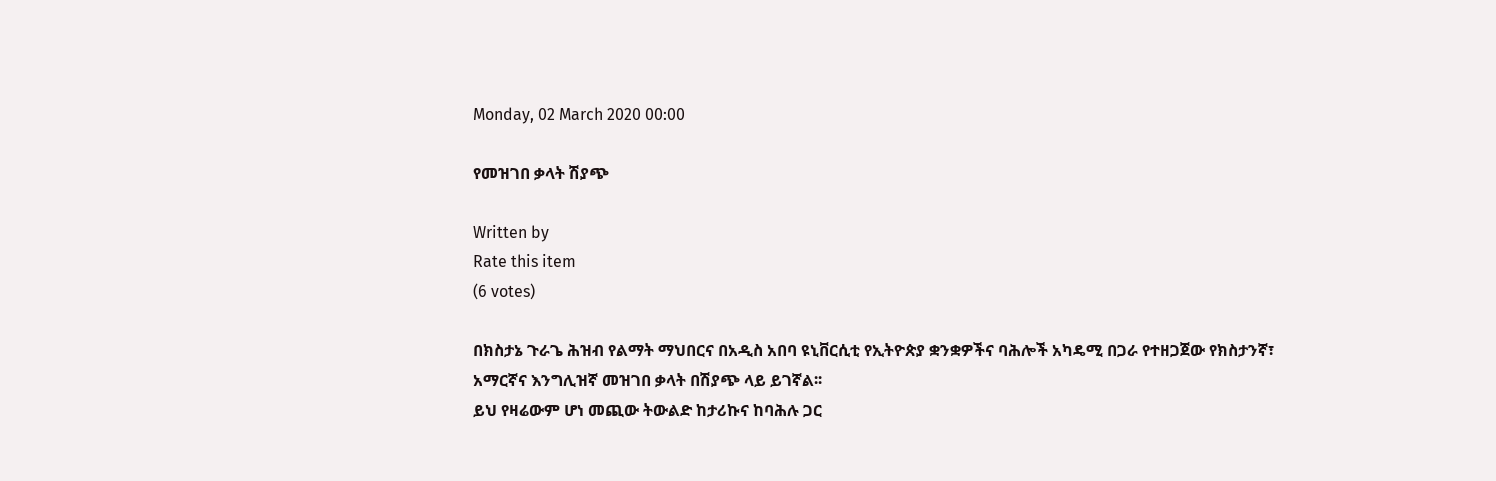Monday, 02 March 2020 00:00

የመዝገበ ቃላት ሽያጭ

Written by
Rate this item
(6 votes)

በክስታኔ ጉራጌ ሕዝብ የልማት ማህበርና በአዲስ አበባ ዩኒቨርሲቲ የኢትዮጵያ ቋንቋዎችና ባሕሎች አካዴሚ በጋራ የተዘጋጀው የክስታንኛ፣
አማርኛና እንግሊዝኛ መዝገበ ቃላት በሽያጭ ላይ ይገኛል፡፡
ይህ የዛሬውም ሆነ መጪው ትውልድ ከታሪኩና ከባሕሉ ጋር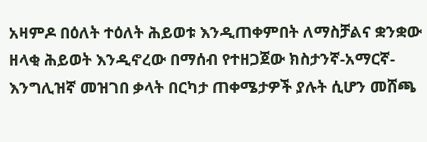አዛምዶ በዕለት ተዕለት ሕይወቱ እንዲጠቀምበት ለማስቻልና ቋንቋው
ዘላቂ ሕይወት እንዲኖረው በማሰብ የተዘጋጀው ክስታንኛ-አማርኛ- እንግሊዝኛ መዝገበ ቃላት በርካታ ጠቀሜታዎች ያሉት ሲሆን መሸጫ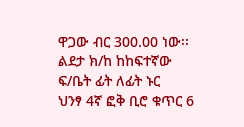ዋጋው ብር 300.00 ነው፡፡
ልደታ ክ/ከ ከከፍተኛው ፍ/ቤት ፊት ለፊት ኑር
ህንፃ 4ኛ ፎቅ ቢሮ ቁጥር 6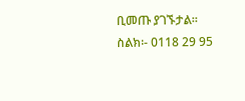ቢመጡ ያገኙታል፡፡
ስልክ፡- 0118 29 95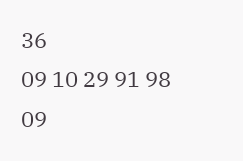36
09 10 29 91 98
09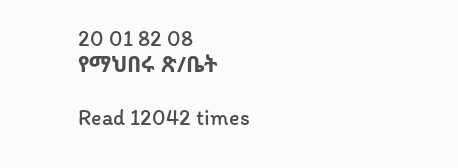20 01 82 08
የማህበሩ ጽ/ቤት

Read 12042 times